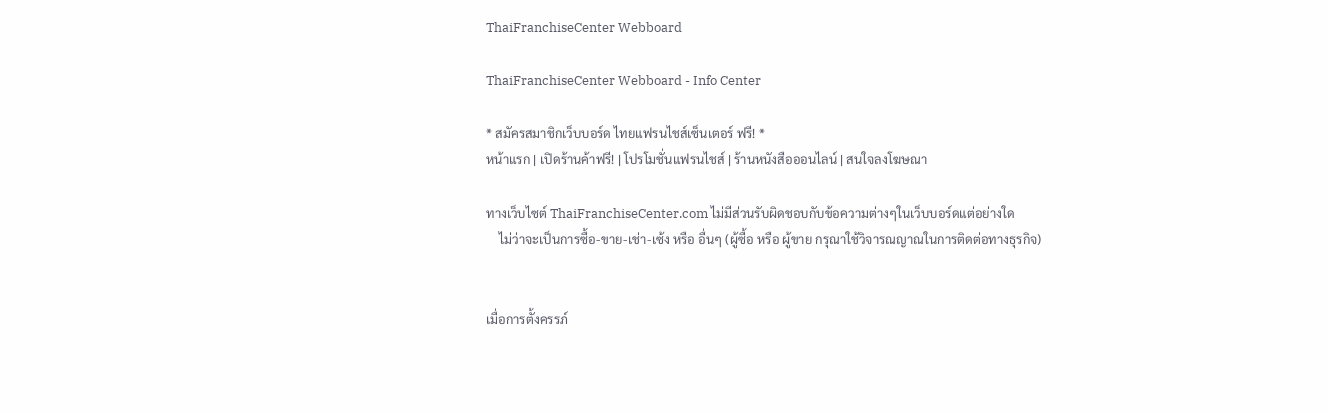ThaiFranchiseCenter Webboard

ThaiFranchiseCenter Webboard - Info Center

* สมัครสมาชิกเว็บบอร์ด ไทยแฟรนไชส์เซ็นเตอร์ ฟรี! *
หน้าแรก | เปิดร้านค้าฟรี! | โปรโมชั่นแฟรนไชส์ | ร้านหนังสือออนไลน์ | สนใจลงโฆษณา

ทางเว็บไซต์ ThaiFranchiseCenter.com ไม่มีส่วนรับผิดชอบกับข้อความต่างๆในเว็บบอร์ดแต่อย่างใด
    ไม่ว่าจะเป็นการซื้อ-ขาย-เช่า-เซ้ง หรือ อื่นๆ (ผู้ซื้อ หรือ ผู้ขาย กรุณาใช้วิจารณญาณในการติดต่อทางธุรกิจ)


เมื่อการตั้งครรภ์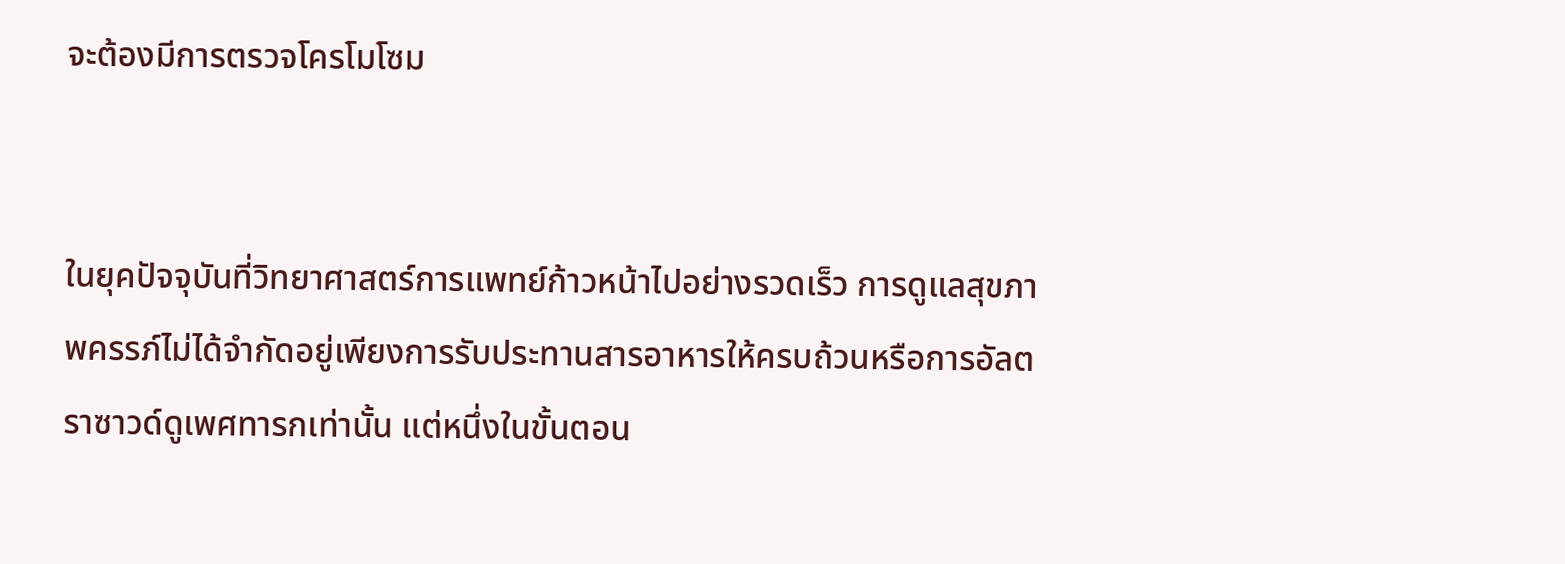จะต้องมีการตรวจโครโมโซม


ในยุคปัจจุบันที่วิทยาศาสตร์การแพทย์ก้าวหน้าไปอย่างรวดเร็ว การดูแลสุขภาพครรภ์ไม่ได้จำกัดอยู่เพียงการรับประทานสารอาหารให้ครบถ้วนหรือการอัลตราซาวด์ดูเพศทารกเท่านั้น แต่หนึ่งในขั้นตอน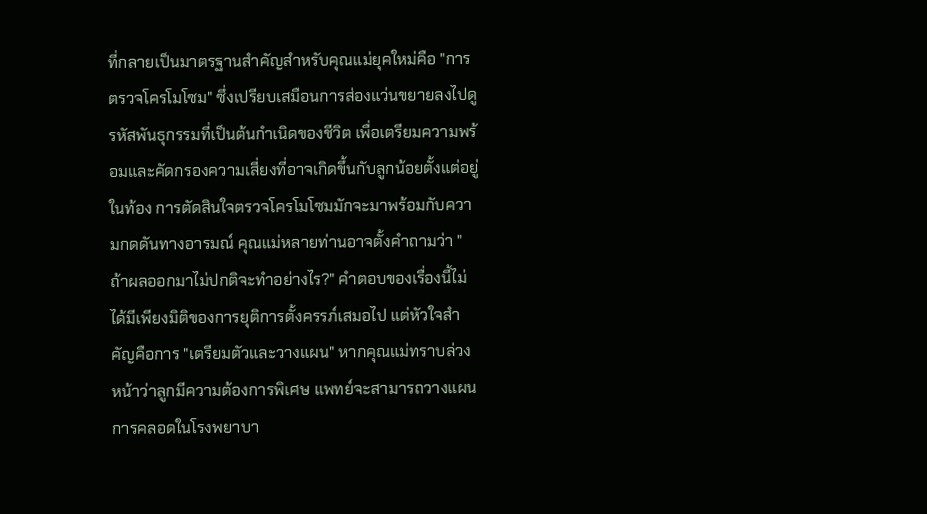ที่กลายเป็นมาตรฐานสำคัญสำหรับคุณแม่ยุคใหม่คือ "การตรวจโครโมโซม" ซึ่งเปรียบเสมือนการส่องแว่นขยายลงไปดูรหัสพันธุกรรมที่เป็นต้นกำเนิดของชีวิต เพื่อเตรียมความพร้อมและคัดกรองความเสี่ยงที่อาจเกิดขึ้นกับลูกน้อยตั้งแต่อยู่ในท้อง การตัดสินใจตรวจโครโมโซมมักจะมาพร้อมกับความกดดันทางอารมณ์ คุณแม่หลายท่านอาจตั้งคำถามว่า "ถ้าผลออกมาไม่ปกติจะทำอย่างไร?" คำตอบของเรื่องนี้ไม่ได้มีเพียงมิติของการยุติการตั้งครรภ์เสมอไป แต่หัวใจสำคัญคือการ "เตรียมตัวและวางแผน" หากคุณแม่ทราบล่วงหน้าว่าลูกมีความต้องการพิเศษ แพทย์จะสามารถวางแผนการคลอดในโรงพยาบา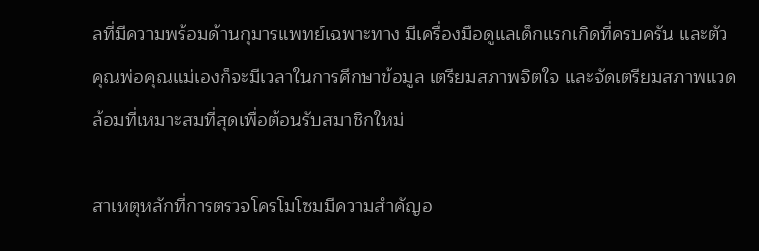ลที่มีความพร้อมด้านกุมารแพทย์เฉพาะทาง มีเครื่องมือดูแลเด็กแรกเกิดที่ครบครัน และตัวคุณพ่อคุณแม่เองก็จะมีเวลาในการศึกษาข้อมูล เตรียมสภาพจิตใจ และจัดเตรียมสภาพแวดล้อมที่เหมาะสมที่สุดเพื่อต้อนรับสมาชิกใหม่

สาเหตุหลักที่การตรวจโครโมโซมมีความสำคัญอ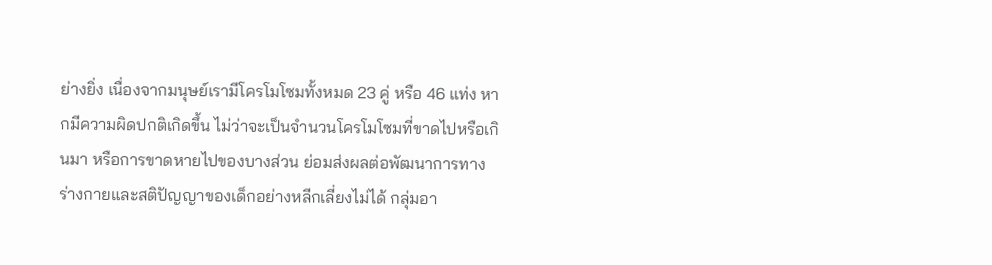ย่างยิ่ง เนื่องจากมนุษย์เรามีโครโมโซมทั้งหมด 23 คู่ หรือ 46 แท่ง หากมีความผิดปกติเกิดขึ้น ไม่ว่าจะเป็นจำนวนโครโมโซมที่ขาดไปหรือเกินมา หรือการขาดหายไปของบางส่วน ย่อมส่งผลต่อพัฒนาการทางร่างกายและสติปัญญาของเด็กอย่างหลีกเลี่ยงไม่ได้ กลุ่มอา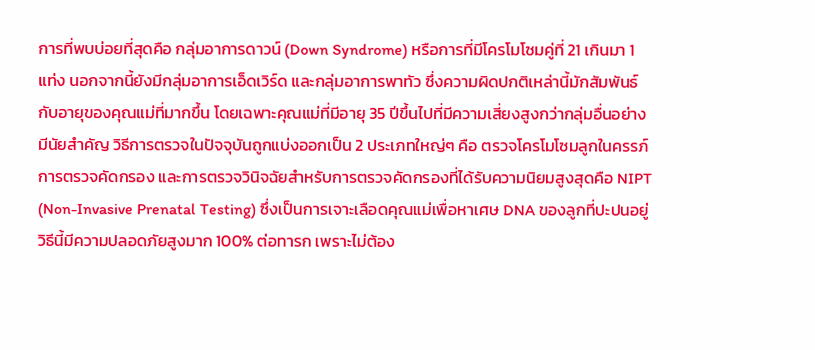การที่พบบ่อยที่สุดคือ กลุ่มอาการดาวน์ (Down Syndrome) หรือการที่มีโครโมโซมคู่ที่ 21 เกินมา 1 แท่ง นอกจากนี้ยังมีกลุ่มอาการเอ็ดเวิร์ด และกลุ่มอาการพาทัว ซึ่งความผิดปกติเหล่านี้มักสัมพันธ์กับอายุของคุณแม่ที่มากขึ้น โดยเฉพาะคุณแม่ที่มีอายุ 35 ปีขึ้นไปที่มีความเสี่ยงสูงกว่ากลุ่มอื่นอย่างมีนัยสำคัญ วิธีการตรวจในปัจจุบันถูกแบ่งออกเป็น 2 ประเภทใหญ่ๆ คือ ตรวจโครโมโซมลูกในครรภ์ การตรวจคัดกรอง และการตรวจวินิจฉัยสำหรับการตรวจคัดกรองที่ได้รับความนิยมสูงสุดคือ NIPT (Non-Invasive Prenatal Testing) ซึ่งเป็นการเจาะเลือดคุณแม่เพื่อหาเศษ DNA ของลูกที่ปะปนอยู่ วิธีนี้มีความปลอดภัยสูงมาก 100% ต่อทารก เพราะไม่ต้อง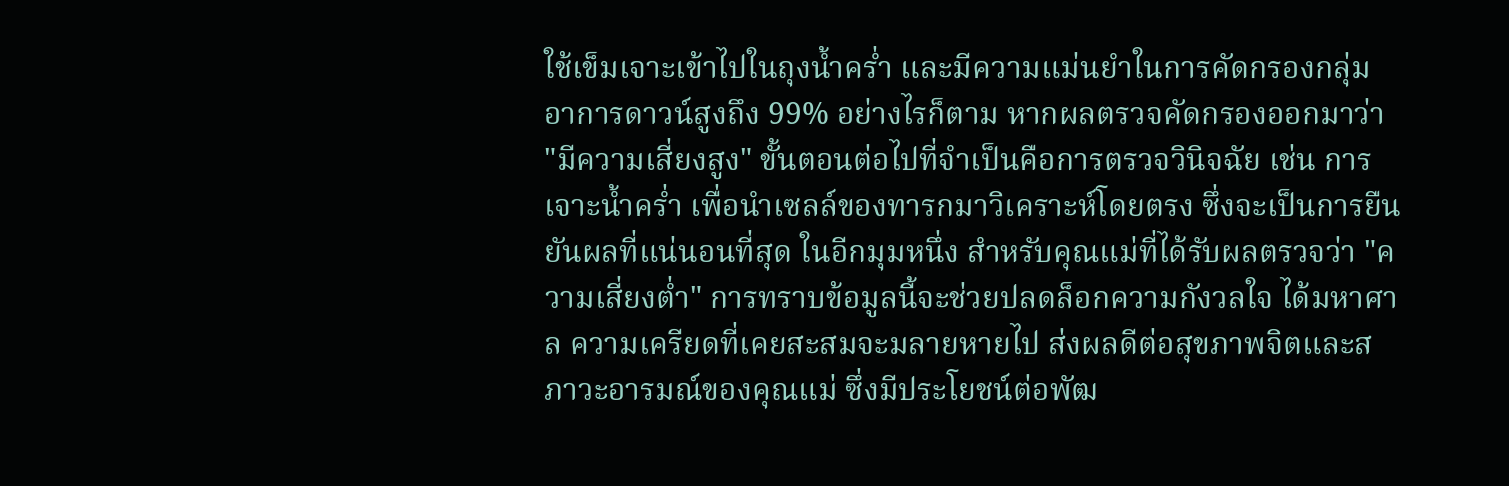ใช้เข็มเจาะเข้าไปในถุงน้ำคร่ำ และมีความแม่นยำในการคัดกรองกลุ่มอาการดาวน์สูงถึง 99% อย่างไรก็ตาม หากผลตรวจคัดกรองออกมาว่า "มีความเสี่ยงสูง" ขั้นตอนต่อไปที่จำเป็นคือการตรวจวินิจฉัย เช่น การเจาะน้ำคร่ำ เพื่อนำเซลล์ของทารกมาวิเคราะห์โดยตรง ซึ่งจะเป็นการยืนยันผลที่แน่นอนที่สุด ในอีกมุมหนึ่ง สำหรับคุณแม่ที่ได้รับผลตรวจว่า "ความเสี่ยงต่ำ" การทราบข้อมูลนี้จะช่วยปลดล็อกความกังวลใจ ได้มหาศาล ความเครียดที่เคยสะสมจะมลายหายไป ส่งผลดีต่อสุขภาพจิตและสภาวะอารมณ์ของคุณแม่ ซึ่งมีประโยชน์ต่อพัฒ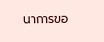นาการขอ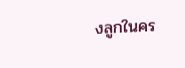งลูกในคร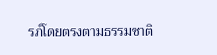รภ์โดยตรงตามธรรมชาติ